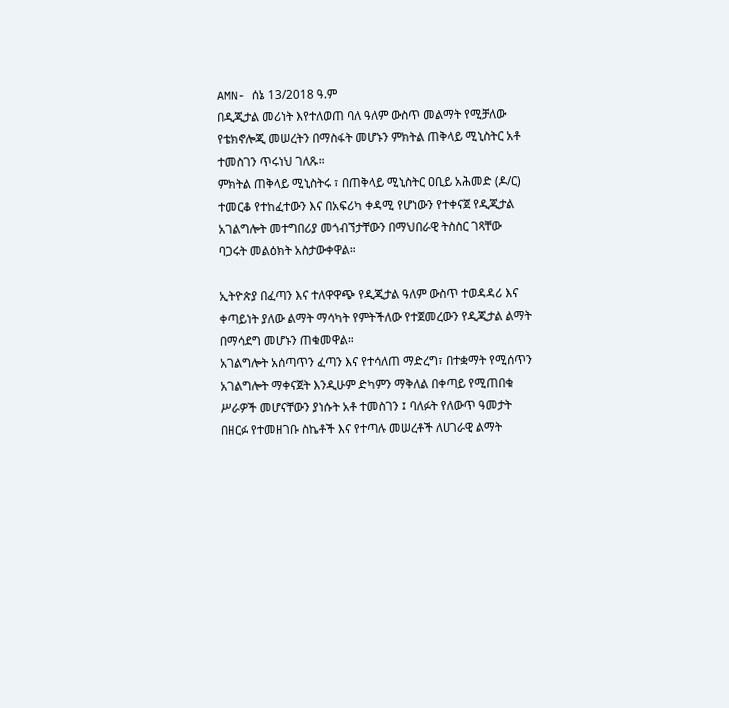AMN- ሰኔ 13/2018 ዓ.ም
በዲጂታል መሪነት እየተለወጠ ባለ ዓለም ውስጥ መልማት የሚቻለው የቴክኖሎጂ መሠረትን በማስፋት መሆኑን ምክትል ጠቅላይ ሚኒስትር አቶ ተመስገን ጥሩነህ ገለጹ።
ምክትል ጠቅላይ ሚኒስትሩ ፣ በጠቅላይ ሚኒስትር ዐቢይ አሕመድ (ዶ/ር) ተመርቆ የተከፈተውን እና በአፍሪካ ቀዳሚ የሆነውን የተቀናጀ የዲጂታል አገልግሎት መተግበሪያ መጎብኘታቸውን በማህበራዊ ትስስር ገጻቸው ባጋሩት መልዕክት አስታውቀዋል።

ኢትዮጵያ በፈጣን እና ተለዋዋጭ የዲጂታል ዓለም ውስጥ ተወዳዳሪ እና ቀጣይነት ያለው ልማት ማሳካት የምትችለው የተጀመረውን የዲጂታል ልማት በማሳደግ መሆኑን ጠቁመዋል።
አገልግሎት አሰጣጥን ፈጣን እና የተሳለጠ ማድረግ፣ በተቋማት የሚሰጥን አገልግሎት ማቀናጀት እንዲሁም ድካምን ማቅለል በቀጣይ የሚጠበቁ ሥራዎች መሆናቸውን ያነሱት አቶ ተመስገን ፤ ባለፉት የለውጥ ዓመታት በዘርፉ የተመዘገቡ ስኬቶች እና የተጣሉ መሠረቶች ለሀገራዊ ልማት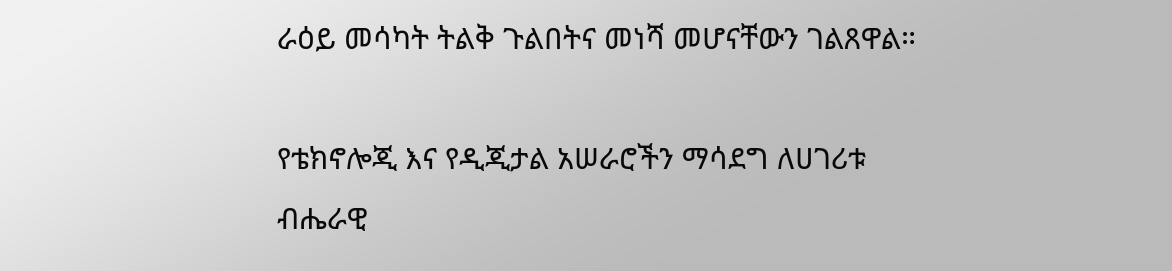ራዕይ መሳካት ትልቅ ጉልበትና መነሻ መሆናቸውን ገልጸዋል።

የቴክኖሎጂ እና የዲጂታል አሠራሮችን ማሳደግ ለሀገሪቱ ብሔራዊ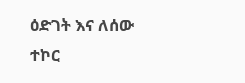ዕድገት እና ለሰው ተኮር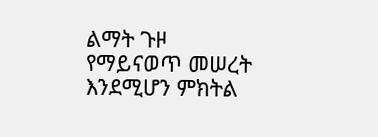ልማት ጉዞ የማይናወጥ መሠረት እንደሚሆን ምክትል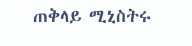ጠቅላይ ሚኒስትሩ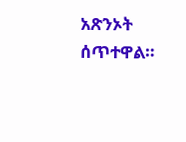አጽንኦት ሰጥተዋል።